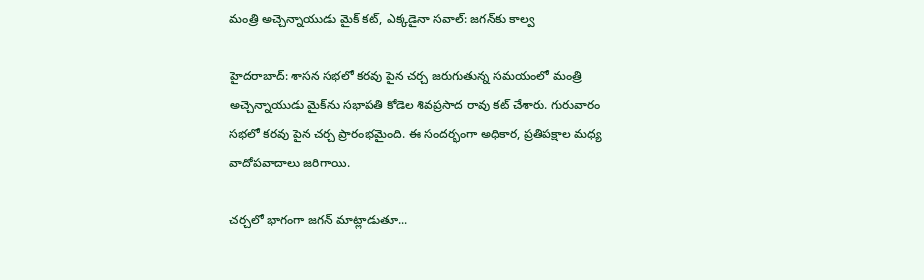మంత్రి అచ్చెన్నాయుడు మైక్ కట్, ఎక్కడైనా సవాల్: జగన్‌కు కాల్వ

హైదరాబాద్: శాసన సభలో కరవు పైన చర్చ జరుగుతున్న సమయంలో మంత్రి అచ్చెన్నాయుడు మైక్‌ను సభాపతి కోడెల శివప్రసాద రావు కట్ చేశారు. గురువారం సభలో కరవు పైన చర్చ ప్రారంభమైంది. ఈ సందర్భంగా అధికార, ప్రతిపక్షాల మధ్య వాదోపవాదాలు జరిగాయి.

చర్చలో భాగంగా జగన్ మాట్లాడుతూ...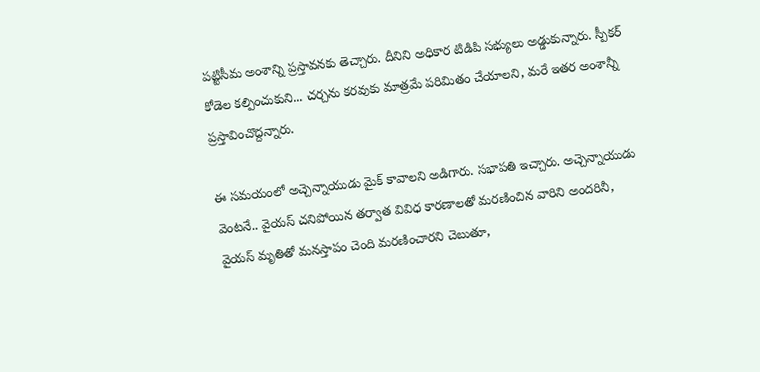పట్టిసీమ అంశాన్ని ప్రస్తావనకు తెచ్చారు. దీనిని అధికార టిడిపి సభ్యులు అడ్డుకున్నారు. స్పీకర్ కోడెల కల్పించుకుని... చర్చను కరవుకు మాత్రమే పరిమితం చేయాలని, మరే ఇతర అంశాన్నీ ప్రస్తావించొద్దన్నారు.

ఈ సమయంలో అచ్చెన్నాయుడు మైక్ కావాలని అడిగారు. సభాపతి ఇచ్చారు. అచ్చెన్నాయుడు వెంటనే.. వైయస్ చనిపోయిన తర్వాత వివిధ కారణాలతో మరణించిన వారిని అందరినీ, వైయస్ మృతితో మనస్తాపం చెంది మరణించారని చెబుతూ,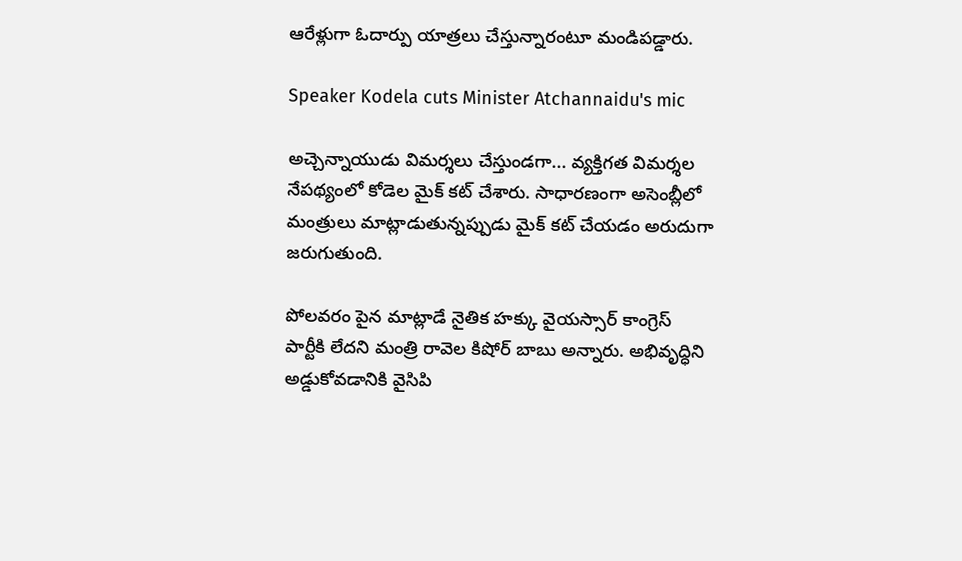ఆరేళ్లుగా ఓదార్పు యాత్రలు చేస్తున్నారంటూ మండిపడ్డారు.

Speaker Kodela cuts Minister Atchannaidu's mic

అచ్చెన్నాయుడు విమర్శలు చేస్తుండగా... వ్యక్తిగత విమర్శల నేపథ్యంలో కోడెల మైక్ కట్ చేశారు. సాధారణంగా అసెంబ్లీలో మంత్రులు మాట్లాడుతున్నప్పుడు మైక్ కట్ చేయడం అరుదుగా జరుగుతుంది.

పోలవరం పైన మాట్లాడే నైతిక హక్కు వైయస్సార్ కాంగ్రెస్ పార్టీకి లేదని మంత్రి రావెల కిషోర్ బాబు అన్నారు. అభివృద్ధిని అడ్డుకోవడానికి వైసిపి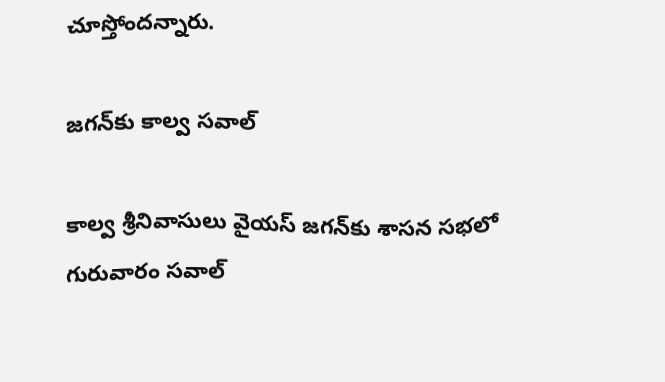చూస్తోందన్నారు.

జగన్‌కు కాల్వ సవాల్

కాల్వ శ్రీనివాసులు వైయస్ జగన్‌కు శాసన సభలో గురువారం సవాల్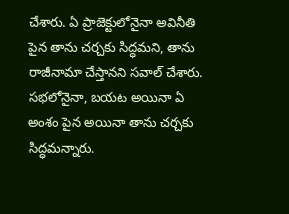చేశారు. ఏ ప్రాజెక్టులోనైనా అవినీతి పైన తాను చర్చకు సిద్ధమని, తాను రాజీనామా చేస్తానని సవాల్ చేశారు. సభలోనైనా, బయట అయినా ఏ అంశం పైన అయినా తాను చర్చకు సిద్ధమన్నారు.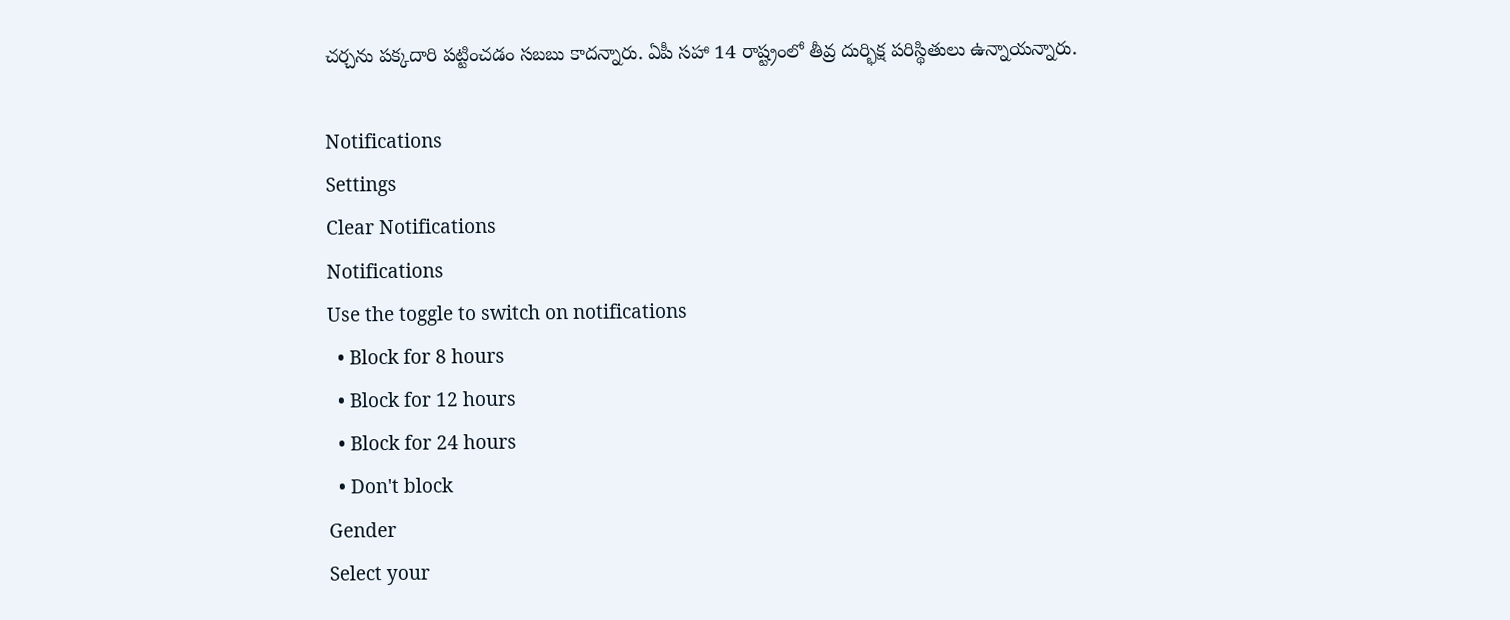చర్చను పక్కదారి పట్టించడం సబబు కాదన్నారు. ఏపీ సహా 14 రాష్ట్రంలో తీవ్ర దుర్భిక్ష పరిస్థితులు ఉన్నాయన్నారు.

Notifications
Settings
Clear Notifications
Notifications
Use the toggle to switch on notifications
  • Block for 8 hours
  • Block for 12 hours
  • Block for 24 hours
  • Don't block
Gender
Select your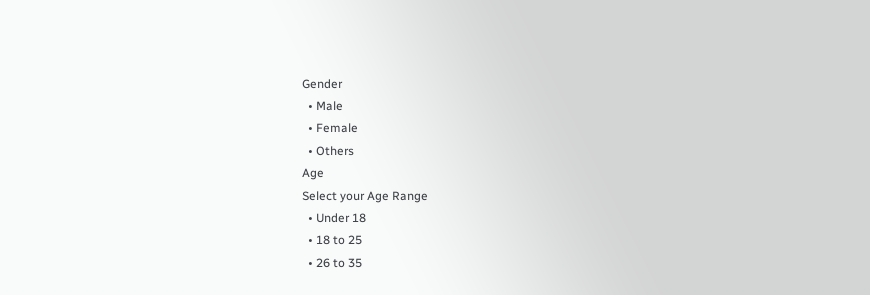Gender
  • Male
  • Female
  • Others
Age
Select your Age Range
  • Under 18
  • 18 to 25
  • 26 to 35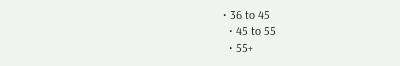• 36 to 45
  • 45 to 55
  • 55+